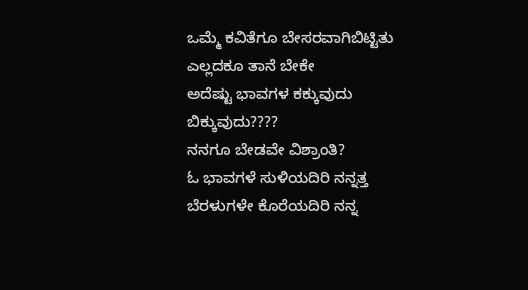ಒಮ್ಮೆ ಕವಿತೆಗೂ ಬೇಸರವಾಗಿಬಿಟ್ಟಿತು
ಎಲ್ಲದಕೂ ತಾನೆ ಬೇಕೇ
ಅದೆಷ್ಟು ಭಾವಗಳ ಕಕ್ಕುವುದು
ಬಿಕ್ಕುವುದು????
ನನಗೂ ಬೇಡವೇ ವಿಶ್ರಾಂತಿ?
ಓ ಭಾವಗಳೆ ಸುಳಿಯದಿರಿ ನನ್ನತ್ತ
ಬೆರಳುಗಳೇ ಕೊರೆಯದಿರಿ ನನ್ನ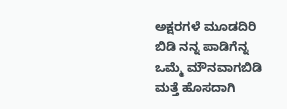ಅಕ್ಷರಗಳೆ ಮೂಡದಿರಿ
ಬಿಡಿ ನನ್ನ ಪಾಡಿಗೆನ್ನ
ಒಮ್ಮೆ ಮೌನವಾಗಬಿಡಿ
ಮತ್ತೆ ಹೊಸದಾಗಿ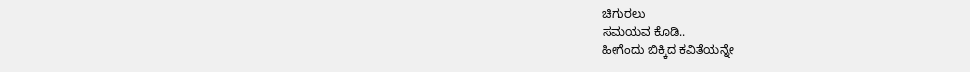ಚಿಗುರಲು
ಸಮಯವ ಕೊಡಿ..
ಹೀಗೆಂದು ಬಿಕ್ಕಿದ ಕವಿತೆಯನ್ನೇ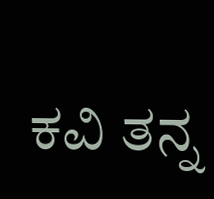ಕವಿ ತನ್ನ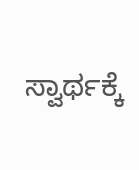ಸ್ವಾರ್ಥಕ್ಕೆ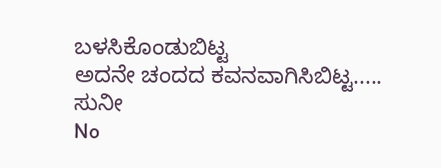ಬಳಸಿಕೊಂಡುಬಿಟ್ಟ
ಅದನೇ ಚಂದದ ಕವನವಾಗಿಸಿಬಿಟ್ಟ..... ಸುನೀ
No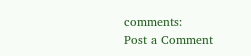comments:
Post a Comment